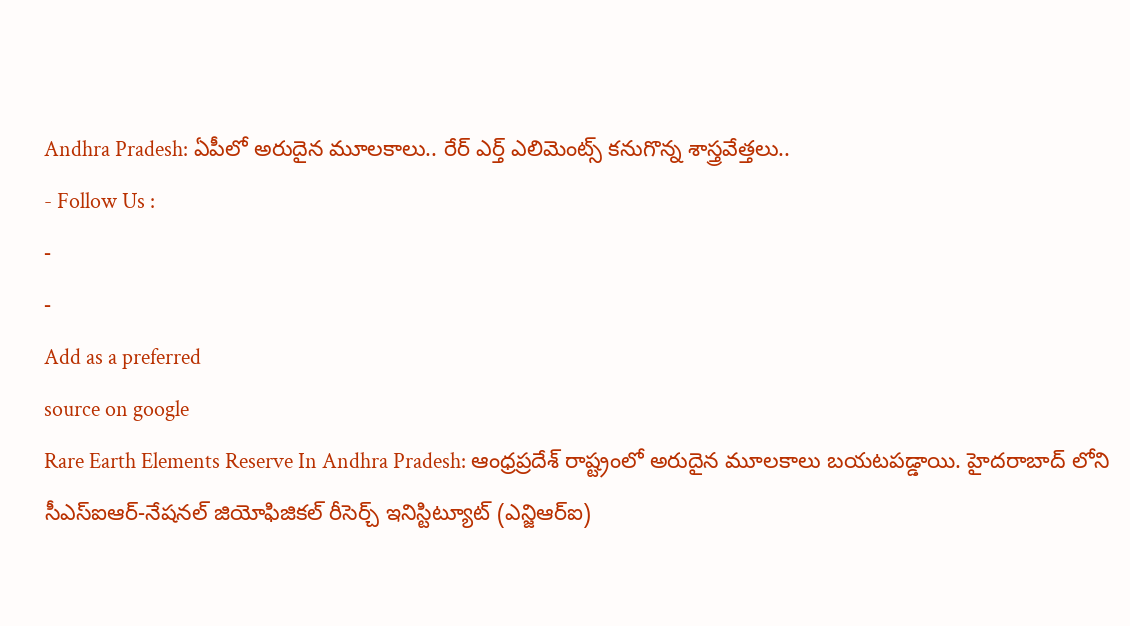Andhra Pradesh: ఏపీలో అరుదైన మూలకాలు.. రేర్ ఎర్త్ ఎలిమెంట్స్ కనుగొన్న శాస్త్రవేత్తలు..
- Follow Us :
-
-
Add as a preferred
source on google
Rare Earth Elements Reserve In Andhra Pradesh: ఆంధ్రప్రదేశ్ రాష్ట్రంలో అరుదైన మూలకాలు బయటపడ్డాయి. హైదరాబాద్ లోని సీఎస్ఐఆర్-నేషనల్ జియోఫిజికల్ రీసెర్చ్ ఇనిస్టిట్యూట్ (ఎన్జిఆర్ఐ)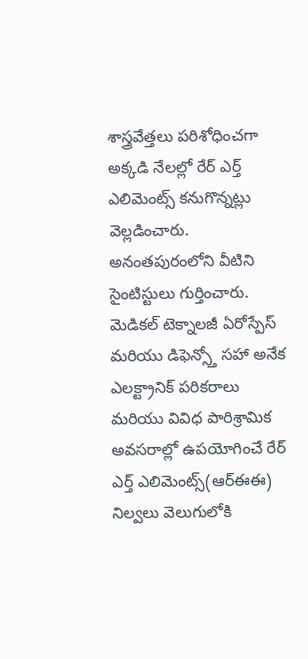శాస్త్రవేత్తలు పరిశోధించగా అక్కడి నేలల్లో రేర్ ఎర్త్ ఎలిమెంట్స్ కనుగొన్నట్లు వెల్లడించారు. అనంతపురంలోని వీటిని సైంటిస్టులు గుర్తించారు. మెడికల్ టెక్నాలజీ ఏరోస్పేస్ మరియు డిఫెన్స్తో సహా అనేక ఎలక్ట్రానిక్ పరికరాలు మరియు వివిధ పారిశ్రామిక అవసరాల్లో ఉపయోగించే రేర్ ఎర్త్ ఎలిమెంట్స్(ఆర్ఈఈ) నిల్వలు వెలుగులోకి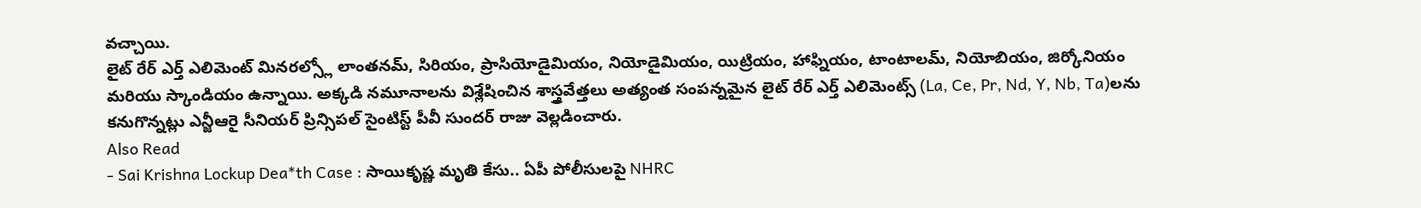వచ్చాయి.
లైట్ రేర్ ఎర్త్ ఎలిమెంట్ మినరల్స్లో లాంతనమ్, సిరియం, ప్రాసియోడైమియం, నియోడైమియం, యిట్రియం, హాఫ్నియం, టాంటాలమ్, నియోబియం, జిర్కోనియం మరియు స్కాండియం ఉన్నాయి. అక్కడి నమూనాలను విశ్లేషించిన శాస్త్రవేత్తలు అత్యంత సంపన్నమైన లైట్ రేర్ ఎర్త్ ఎలిమెంట్స్ (La, Ce, Pr, Nd, Y, Nb, Ta)లను కనుగొన్నట్లు ఎన్జీఆరై సీనియర్ ప్రిన్సిపల్ సైంటిస్ట్ పీవీ సుందర్ రాజు వెల్లడించారు.
Also Read
- Sai Krishna Lockup Dea*th Case : సాయికృష్ణ మృతి కేసు.. ఏపీ పోలీసులపై NHRC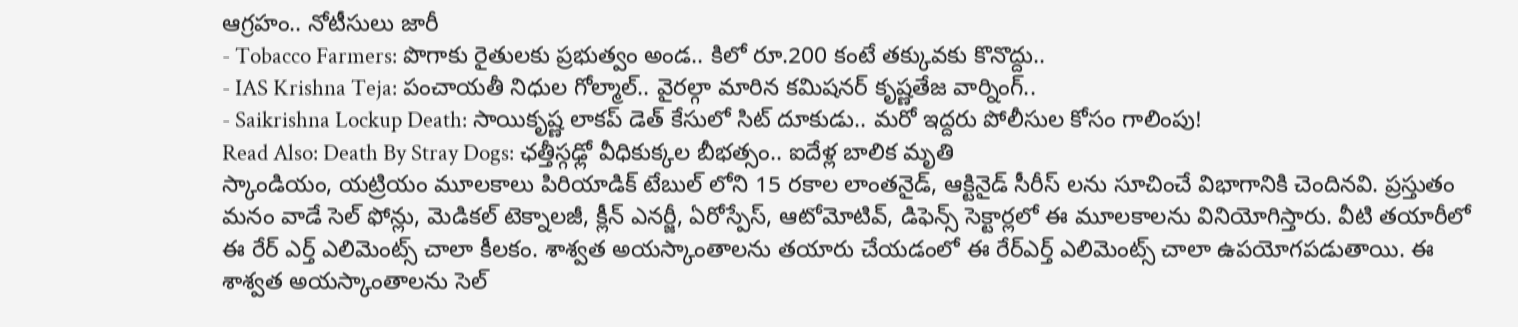ఆగ్రహం.. నోటీసులు జారీ
- Tobacco Farmers: పొగాకు రైతులకు ప్రభుత్వం అండ.. కిలో రూ.200 కంటే తక్కువకు కొనొద్దు..
- IAS Krishna Teja: పంచాయతీ నిధుల గోల్మాల్.. వైరల్గా మారిన కమిషనర్ కృష్ణతేజ వార్నింగ్..
- Saikrishna Lockup Death: సాయికృష్ణ లాకప్ డెత్ కేసులో సిట్ దూకుడు.. మరో ఇద్దరు పోలీసుల కోసం గాలింపు!
Read Also: Death By Stray Dogs: ఛత్తీస్గఢ్లో వీధికుక్కల బీభత్సం.. ఐదేళ్ల బాలిక మృతి
స్కాండియం, యట్రియం మూలకాలు పిరియాడిక్ టేబుల్ లోని 15 రకాల లాంతనైడ్, ఆక్టినైడ్ సీరీస్ లను సూచించే విభాగానికి చెందినవి. ప్రస్తుతం మనం వాడే సెల్ ఫోన్లు, మెడికల్ టెక్నాలజీ, క్లీన్ ఎనర్జీ, ఏరోస్పేస్, ఆటోమోటివ్, డిఫెన్స్ సెక్టార్లలో ఈ మూలకాలను వినియోగిస్తారు. వీటి తయారీలో ఈ రేర్ ఎర్త్ ఎలిమెంట్స్ చాలా కీలకం. శాశ్వత అయస్కాంతాలను తయారు చేయడంలో ఈ రేర్ఎర్త్ ఎలిమెంట్స్ చాలా ఉపయోగపడుతాయి. ఈ శాశ్వత అయస్కాంతాలను సెల్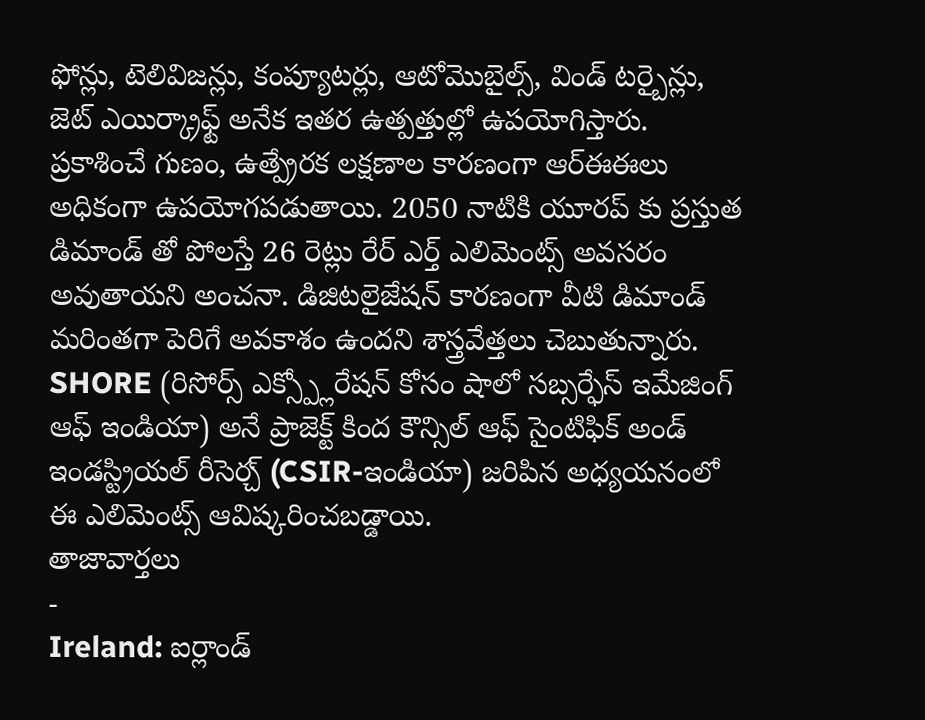ఫోన్లు, టెలివిజన్లు, కంప్యూటర్లు, ఆటోమొబైల్స్, విండ్ టర్బైన్లు, జెట్ ఎయిర్క్రాఫ్ట్ అనేక ఇతర ఉత్పత్తుల్లో ఉపయోగిస్తారు.
ప్రకాశించే గుణం, ఉత్ప్రేరక లక్షణాల కారణంగా ఆర్ఈఈలు అధికంగా ఉపయోగపడుతాయి. 2050 నాటికి యూరప్ కు ప్రస్తుత డిమాండ్ తో పోలస్తే 26 రెట్లు రేర్ ఎర్త్ ఎలిమెంట్స్ అవసరం అవుతాయని అంచనా. డిజిటలైజేషన్ కారణంగా వీటి డిమాండ్ మరింతగా పెరిగే అవకాశం ఉందని శాస్త్రవేత్తలు చెబుతున్నారు. SHORE (రిసోర్స్ ఎక్స్ప్లోరేషన్ కోసం షాలో సబ్సర్ఫేస్ ఇమేజింగ్ ఆఫ్ ఇండియా) అనే ప్రాజెక్ట్ కింద కౌన్సిల్ ఆఫ్ సైంటిఫిక్ అండ్ ఇండస్ట్రియల్ రీసెర్చ్ (CSIR-ఇండియా) జరిపిన అధ్యయనంలో ఈ ఎలిమెంట్స్ ఆవిష్కరించబడ్డాయి.
తాజావార్తలు
-
Ireland: ఐర్లాండ్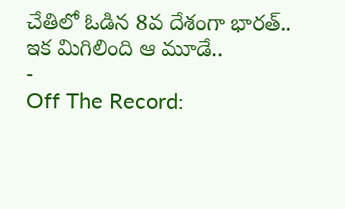చేతిలో ఓడిన 8వ దేశంగా భారత్.. ఇక మిగిలింది ఆ మూడే..
-
Off The Record: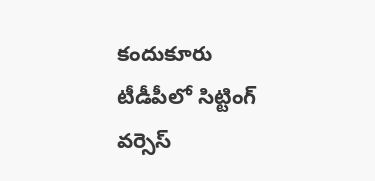కందుకూరు టీడీపీలో సిట్టింగ్ వర్సెస్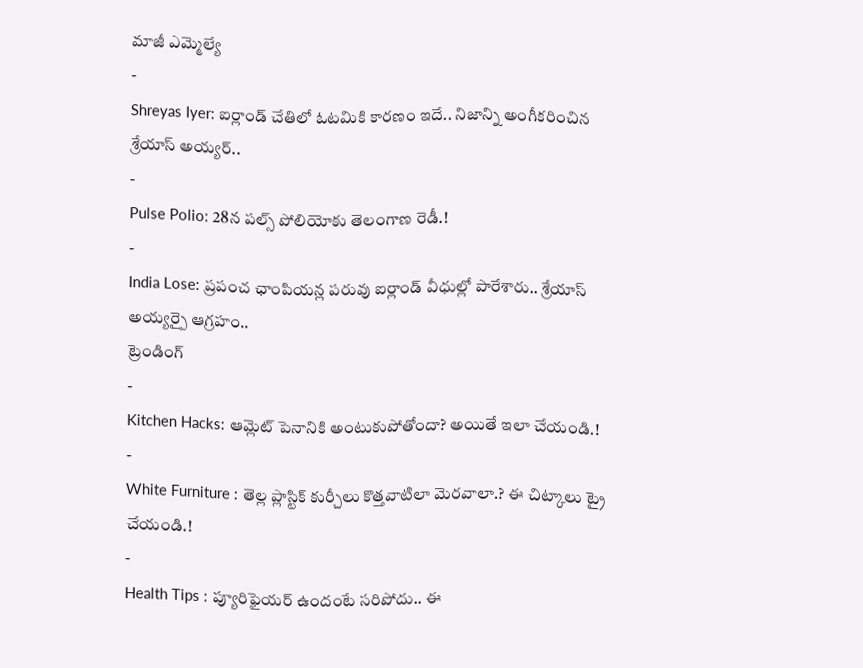మాజీ ఎమ్మెల్యే
-
Shreyas Iyer: ఐర్లాండ్ చేతిలో ఓటమికి కారణం ఇదే.. నిజాన్ని అంగీకరించిన శ్రేయాస్ అయ్యర్..
-
Pulse Polio: 28న పల్స్ పోలియోకు తెలంగాణ రెడీ.!
-
India Lose: ప్రపంచ ఛాంపియన్ల పరువు ఐర్లాండ్ వీధుల్లో పారేశారు.. శ్రేయాస్ అయ్యర్పై ఆగ్రహం..
ట్రెండింగ్
-
Kitchen Hacks: ఆమ్లెట్ పెనానికి అంటుకుపోతోందా? అయితే ఇలా చేయండి.!
-
White Furniture : తెల్ల ప్లాస్టిక్ కుర్చీలు కొత్తవాటిలా మెరవాలా.? ఈ చిట్కాలు ట్రై చేయండి.!
-
Health Tips : ప్యూరిఫైయర్ ఉందంటే సరిపోదు.. ఈ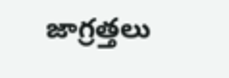జాగ్రత్తలు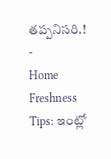తప్పనిసరి.!
-
Home Freshness Tips: ఇంట్లో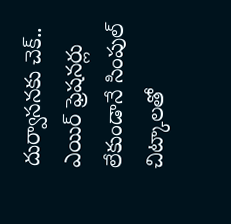దుర్వాసనకు చెక్.. ఎయిర్ ఫ్రెషనర్లు లేకుండానే సింపుల్ చిట్కాలతో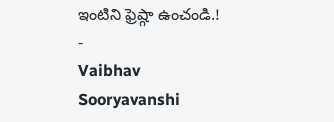ఇంటిని ఫ్రెష్గా ఉంచండి.!
-
Vaibhav Sooryavanshi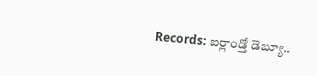Records: ఐర్లాండ్తో డెబ్యూ..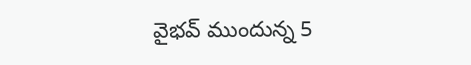వైభవ్ ముందున్న 5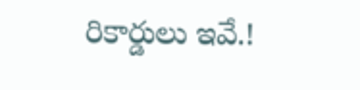రికార్డులు ఇవే.!